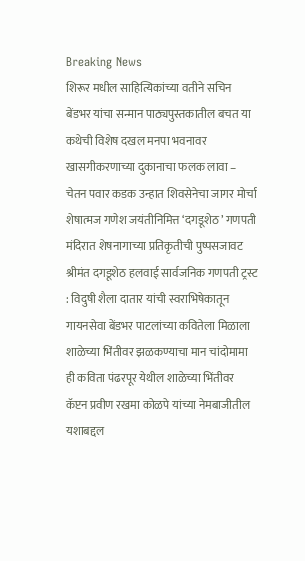Breaking News
शिरूर मधील साहित्यिकांच्या वतीने सचिन बेंडभर यांचा सन्मान पाठ्यपुस्तकातील बचत या कथेची विशेष दखल मनपा भवनावर खासगीकरणाच्या दुकानाचा फलक लावा – चेतन पवार कडक उन्हात शिवसेनेचा जागर मोर्चा शेषात्मज गणेश जयंतीनिमित्त ‘दगडूशेठ’ गणपती मंदिरात शेषनागाच्या प्रतिकृतीची पुष्पसजावट श्रीमंत दगडूशेठ हलवाई सार्वजनिक गणपती ट्रस्ट : विदुषी शैला दातार यांची स्वराभिषेकातून गायनसेवा बेंडभर पाटलांच्या कवितेला मिळाला शाळेच्या भिंतीवर झळकण्याचा मान चांदोमामा ही कविता पंढरपूर येथील शाळेच्या भिंतीवर कॅप्टन प्रवीण रखमा कोळपे यांच्या नेमबाजीतील यशाबद्दल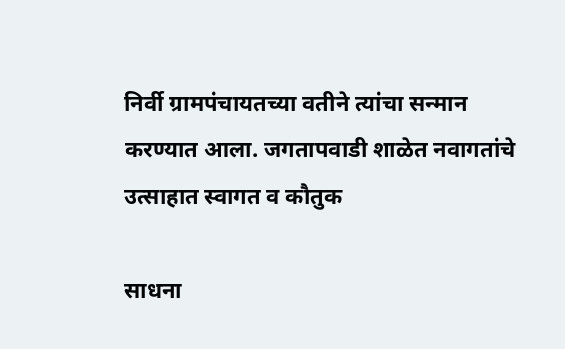निर्वी ग्रामपंचायतच्या वतीने त्यांचा सन्मान करण्यात आला. जगतापवाडी शाळेत नवागतांचे उत्साहात स्वागत व कौतुक

साधना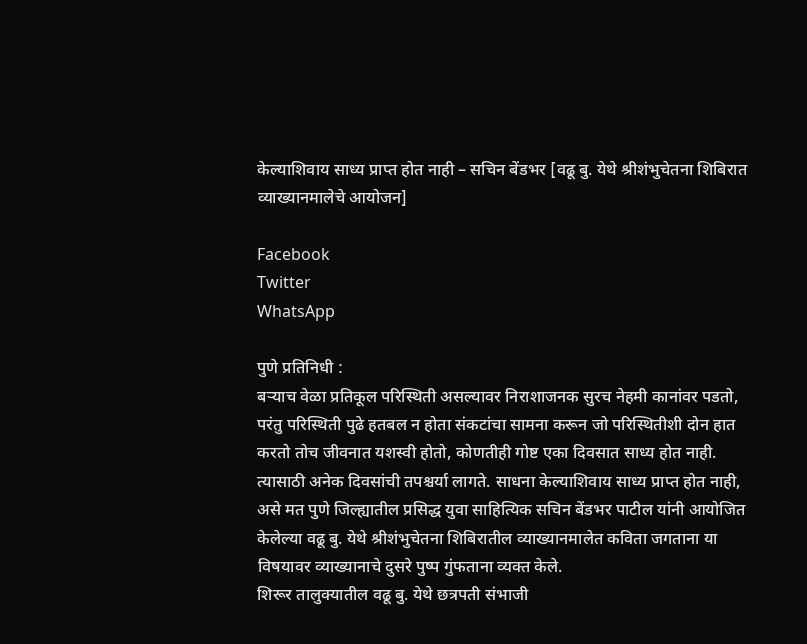केल्याशिवाय साध्य प्राप्त होत नाही – सचिन बेंडभर [वढू बु. येथे श्रीशंभुचेतना शिबिरात व्याख्यानमालेचे आयोजन]

Facebook
Twitter
WhatsApp

पुणे प्रतिनिधी :
बऱ्याच वेळा प्रतिकूल परिस्थिती असल्यावर निराशाजनक सुरच नेहमी कानांवर पडतो, परंतु परिस्थिती पुढे हतबल न होता संकटांचा सामना करून जो परिस्थितीशी दोन हात करतो तोच जीवनात यशस्वी होतो, कोणतीही गोष्ट एका दिवसात साध्य होत नाही. त्यासाठी अनेक दिवसांची तपश्चर्या लागते. साधना केल्याशिवाय साध्य प्राप्त होत नाही, असे मत पुणे जिल्ह्यातील प्रसिद्ध युवा साहित्यिक सचिन बेंडभर पाटील यांनी आयोजित केलेल्या वढू बु. येथे श्रीशंभुचेतना शिबिरातील व्याख्यानमालेत कविता जगताना या विषयावर व्याख्यानाचे दुसरे पुष्प गुंफताना व्यक्त केले.
शिरूर तालुक्यातील वढू बु. येथे छत्रपती संभाजी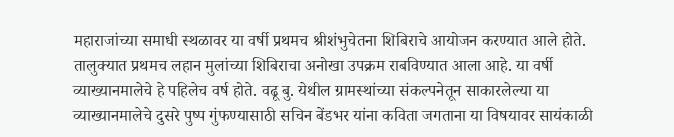महाराजांच्या समाधी स्थळावर या वर्षी प्रथमच श्रीशंभुचेतना शिबिराचे आयोजन करण्यात आले होते. तालुक्यात प्रथमच लहान मुलांच्या शिबिराचा अनोखा उपक्रम राबविण्यात आला आहे. या वर्षी व्याख्यानमालेचे हे पहिलेच वर्ष होते. वढू बु. येथील ग्रामस्थांच्या संकल्पनेतून साकारलेल्या या व्याख्यानमालेचे दुसरे पुष्प गुंफण्यासाठी सचिन बेंडभर यांना कविता जगताना या विषयावर सायंकाळी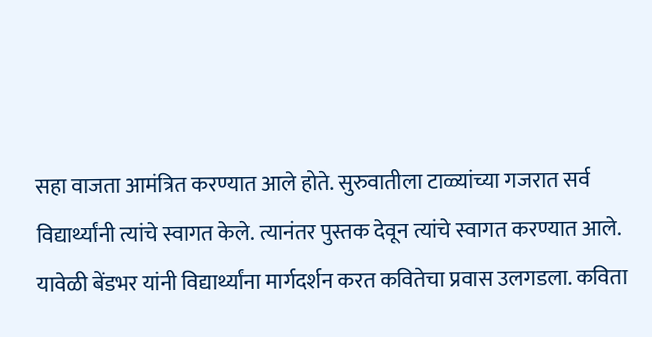सहा वाजता आमंत्रित करण्यात आले होते. सुरुवातीला टाळ्यांच्या गजरात सर्व विद्यार्थ्यांनी त्यांचे स्वागत केले. त्यानंतर पुस्तक देवून त्यांचे स्वागत करण्यात आले. यावेळी बेंडभर यांनी विद्यार्थ्यांना मार्गदर्शन करत कवितेचा प्रवास उलगडला. कविता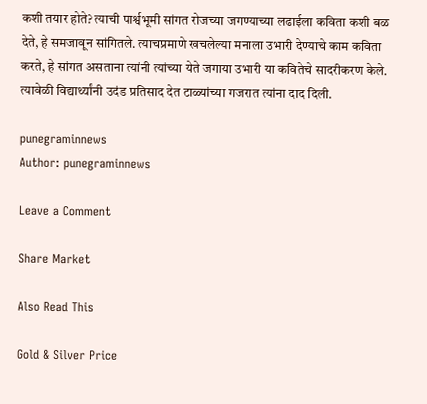कशी तयार होते? त्याची पार्श्वभूमी सांगत रोजच्या जगण्याच्या लढाईला कविता कशी बळ देते, हे समजावून सांगितले. त्याचप्रमाणे खचलेल्या मनाला उभारी देण्याचे काम कविता करते, हे सांगत असताना त्यांनी त्यांच्या येते जगाया उभारी या कवितेचे सादरीकरण केले. त्यावेळी विद्यार्थ्यांनी उदंड प्रतिसाद देत टाळ्यांच्या गजरात त्यांना दाद दिली.

punegraminnews
Author: punegraminnews

Leave a Comment

Share Market

Also Read This

Gold & Silver Price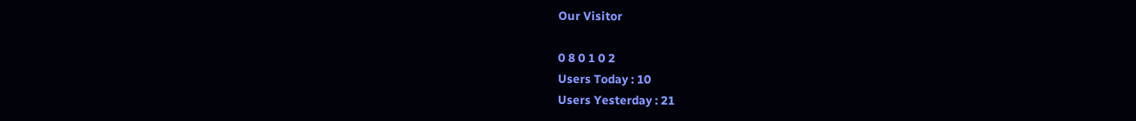Our Visitor

0 8 0 1 0 2
Users Today : 10
Users Yesterday : 21